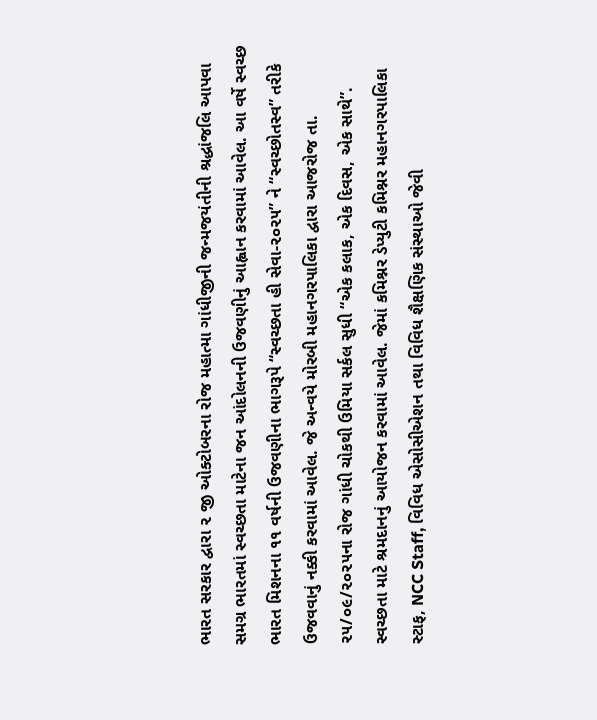ભારત સરકાર દ્વારા ૨ જી ઓક્ટોબરના રોજ મહાત્મા ગાંધીજીની જન્મજયંતીની શ્રદ્ધાંજલિ આપવા સમગ્ર ભારતમાં સ્વચ્છતા માટેના જન આંદોલનની ઉજવણીનું આહ્વાન કરવામાં આવેલ. આ વર્ષે સ્વચ્છ ભારત મિશનના ૧૧ વર્ષની ઉજવણીના ભાગરૂપે “સ્વચ્છતા હી સેવા-૨૦૨૫” ને “સ્વચ્છોતસ્વ” તરીકે ઉજવવાનું નક્કી કરવામાં આવેલ. જે અન્વયે મોરબી મહાનગરપાલિકા દ્વારા આજરોજ તા. ૨૫/૦૯/૨૦૨૫ના રોજ ગાંધી ચોકથી ઉમિયા સર્કલ સુધી “એક કલાક, એક દિવસ, એક સાથે”. સ્વચ્છતા માટે શ્રમદાનનું આયોજન કરવામાં આવેલ. જેમાં કમિશ્નર ડેપ્યુટી કમિશ્નર મહાનગરપાલિકા સ્ટાફ, NCC Staff, વિવિધ એસોસીએશન તથા વિવિધ શૈક્ષણિક સંસ્થાઓ જેવી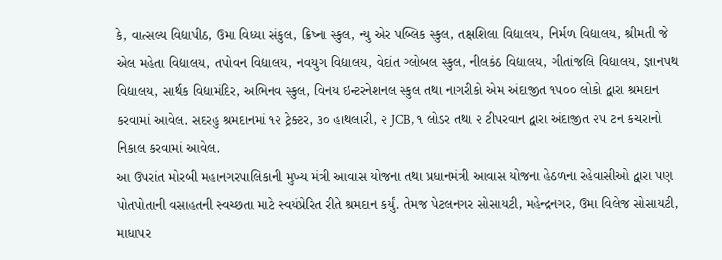કે, વાત્સલ્ય વિદ્યાપીઠ, ઉમા વિધ્યા સંકુલ, ક્રિષ્ના સ્કુલ, ન્યુ એર પબ્લિક સ્કુલ, તક્ષશિલા વિદ્યાલય, નિર્મળ વિદ્યાલય, શ્રીમતી જે એલ મહેતા વિદ્યાલય, તપોવન વિદ્યાલય, નવયુગ વિદ્યાલય, વેદાંત ગ્લોબલ સ્કુલ, નીલકંઠ વિદ્યાલય, ગીતાંજલિ વિદ્યાલય, જ્ઞાનપથ વિદ્યાલય, સાર્થક વિદ્યામંદિર, અભિનવ સ્કુલ, વિનય ઇન્ટરનેશનલ સ્કુલ તથા નાગરીકો એમ અંદાજીત ૧૫૦૦ લોકો દ્વારા શ્રમદાન કરવામાં આવેલ. સદરહુ શ્રમદાનમાં ૧૨ ટ્રેક્ટર, ૩૦ હાથલારી, ૨ JCB, ૧ લોડર તથા ૨ ટીપરવાન દ્વારા અંદાજીત ૨૫ ટન કચરાનો નિકાલ કરવામાં આવેલ.
આ ઉપરાંત મોરબી મહાનગરપાલિકાની મુખ્ય મંત્રી આવાસ યોજના તથા પ્રધાનમંત્રી આવાસ યોજના હેઠળના રહેવાસીઓ દ્વારા પણ પોતપોતાની વસાહતની સ્વચ્છતા માટે સ્વયંપ્રેરિત રીતે શ્રમદાન કર્યું. તેમજ પેટલનગર સોસાયટી, મહેન્દ્રનગર, ઉમા વિલેજ સોસાયટી, માધાપર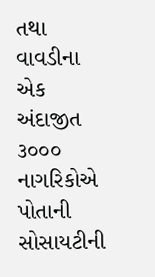તથા વાવડીના એક અંદાજીત ૩૦૦૦ નાગરિકોએ પોતાની સોસાયટીની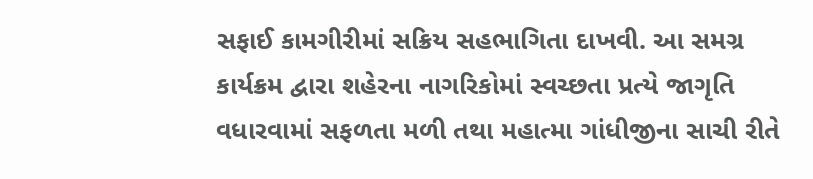સફાઈ કામગીરીમાં સક્રિય સહભાગિતા દાખવી. આ સમગ્ર કાર્યક્રમ દ્વારા શહેરના નાગરિકોમાં સ્વચ્છતા પ્રત્યે જાગૃતિ વધારવામાં સફળતા મળી તથા મહાત્મા ગાંધીજીના સાચી રીતે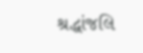શ્રદ્ધાંજલિ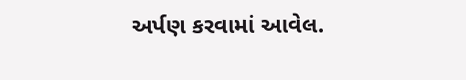અર્પણ કરવામાં આવેલ.